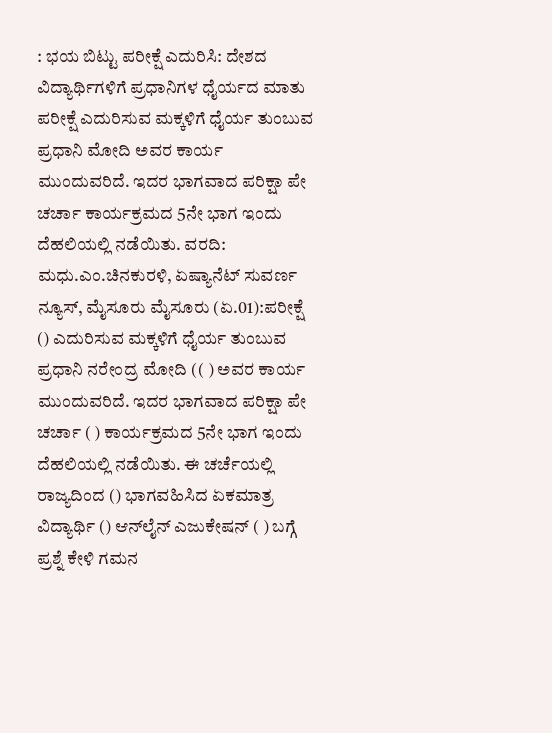: ಭಯ ಬಿಟ್ಟು ಪರೀಕ್ಷೆ ಎದುರಿಸಿ: ದೇಶದ ವಿದ್ಯಾರ್ಥಿಗಳಿಗೆ ಪ್ರಧಾನಿಗಳ ಧೈರ್ಯದ ಮಾತು ಪರೀಕ್ಷೆ ಎದುರಿಸುವ ಮಕ್ಕಳಿಗೆ ಧೈರ್ಯ ತುಂಬುವ ಪ್ರಧಾನಿ ಮೋದಿ ಅವರ ಕಾರ್ಯ ಮುಂದುವರಿದೆ. ಇದರ ಭಾಗವಾದ ಪರಿಕ್ಷಾ ಪೇ ಚರ್ಚಾ ಕಾರ್ಯಕ್ರಮದ 5ನೇ ಭಾಗ ಇಂದು ದೆಹಲಿಯಲ್ಲಿ ನಡೆಯಿತು. ವರದಿ: ಮಧು.ಎಂ.ಚಿನಕುರಳಿ, ಏಷ್ಯಾನೆಟ್ ಸುವರ್ಣ ನ್ಯೂಸ್, ಮೈಸೂರು ಮೈಸೂರು (ಏ.01):ಪರೀಕ್ಷೆ () ಎದುರಿಸುವ ಮಕ್ಕಳಿಗೆ ಧೈರ್ಯ ತುಂಬುವ ಪ್ರಧಾನಿ ನರೇಂದ್ರ ಮೋದಿ (( ) ಅವರ ಕಾರ್ಯ ಮುಂದುವರಿದೆ. ಇದರ ಭಾಗವಾದ ಪರಿಕ್ಷಾ ಪೇ ಚರ್ಚಾ ( ) ಕಾರ್ಯಕ್ರಮದ 5ನೇ ಭಾಗ ಇಂದು ದೆಹಲಿಯಲ್ಲಿ ನಡೆಯಿತು. ಈ ಚರ್ಚೆಯಲ್ಲಿ ರಾಜ್ಯದಿಂದ () ಭಾಗವಹಿಸಿದ ಏಕಮಾತ್ರ ವಿದ್ಯಾರ್ಥಿ () ಆನ್‌ಲೈನ್ ಎಜುಕೇಷನ್‌ ( ) ಬಗ್ಗೆ ಪ್ರಶ್ನೆ ಕೇಳಿ ಗಮನ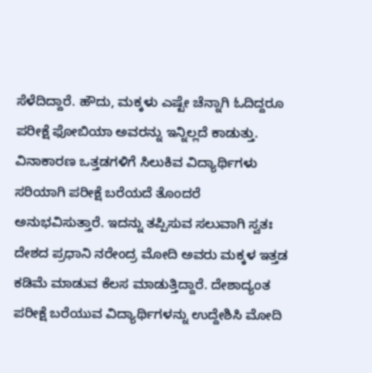ಸೆಳೆದಿದ್ದಾರೆ. ಹೌದು, ಮಕ್ಕಳು ಎಷ್ಟೇ ಚೆನ್ನಾಗಿ ಓದಿದ್ದರೂ ಪರೀಕ್ಷೆ ಫೋಬಿಯಾ ಅವರನ್ನು ಇನ್ನಿಲ್ಲದೆ ಕಾಡುತ್ತು. ವಿನಾಕಾರಣ ಒತ್ತಡಗಳಿಗೆ ಸಿಲುಕಿವ ವಿದ್ಯಾರ್ಥಿಗಳು ಸರಿಯಾಗಿ ಪರೀಕ್ಷೆ ಬರೆಯದೆ ತೊಂದರೆ ಅನುಭವಿಸುತ್ತಾರೆ. ಇದನ್ನು ತಪ್ಪಿಸುವ ಸಲುವಾಗಿ ಸ್ವತಃ ದೇಶದ ಪ್ರಧಾನಿ ನರೇಂದ್ರ ಮೋದಿ ಅವರು ಮಕ್ಕಳ ಇತ್ತಡ ಕಡಿಮೆ ಮಾಡುವ ಕೆಲಸ ಮಾಡುತ್ತಿದ್ದಾರೆ. ದೇಶಾದ್ಯಂತ ಪರೀಕ್ಷೆ ಬರೆಯುವ ವಿದ್ಯಾರ್ಥಿಗಳನ್ನು ಉದ್ದೇಶಿಸಿ ಮೋದಿ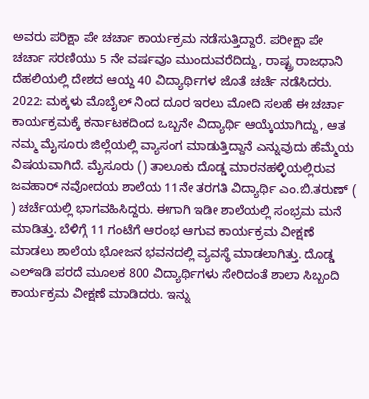ಅವರು ಪರಿಕ್ಷಾ ಪೇ ಚರ್ಚಾ ಕಾರ್ಯಕ್ರಮ ನಡೆಸುತ್ತಿದ್ದಾರೆ. ಪರೀಕ್ಷಾ ಪೇ ಚರ್ಚಾ ಸರಣಿಯು 5 ನೇ ವರ್ಷವೂ ಮುಂದುವರೆದಿದ್ದು, ರಾಷ್ಟ್ರ ರಾಜಧಾನಿ ದೆಹಲಿಯಲ್ಲಿ ದೇಶದ ಆಯ್ದ 40 ವಿದ್ಯಾರ್ಥಿಗಳ ಜೊತೆ ಚರ್ಚೆ ನಡೆಸಿದರು. 2022: ಮಕ್ಕಳು ಮೊಬೈಲ್ ನಿಂದ ದೂರ ಇರಲು ಮೋದಿ ಸಲಹೆ ಈ ಚರ್ಚಾ ಕಾರ್ಯಕ್ರಮಕ್ಕೆ ಕರ್ನಾಟಕದಿಂದ ಒಬ್ಬನೇ ವಿದ್ಯಾರ್ಥಿ ಆಯ್ಕೆಯಾಗಿದ್ದು, ಆತ ನಮ್ಮ ಮೈಸೂರು ಜಿಲ್ಲೆಯಲ್ಲಿ ವ್ಯಾಸಂಗ ಮಾಡುತ್ತಿದ್ದಾನೆ ಎನ್ನುವುದು ಹೆಮ್ಮೆಯ ವಿಷಯವಾಗಿದೆ. ಮೈಸೂರು () ತಾಲೂಕು ದೊಡ್ಡ ಮಾರನಹಳ್ಳಿಯಲ್ಲಿರುವ ಜವಹಾರ್ ನವೋದಯ ಶಾಲೆಯ 11ನೇ ತರಗತಿ ವಿದ್ಯಾರ್ಥಿ ಎಂ.ಬಿ.ತರುಣ್ ( ) ಚರ್ಚೆಯಲ್ಲಿ ಭಾಗವಹಿಸಿದ್ದರು. ಈಗಾಗಿ ಇಡೀ ಶಾಲೆಯಲ್ಲಿ ಸಂಭ್ರಮ ಮನೆ ಮಾಡಿತ್ತು. ಬೆಳಿಗ್ಗೆ 11 ಗಂಟೆಗೆ ಆರಂಭ ಆಗುವ ಕಾರ್ಯಕ್ರಮ ವೀಕ್ಷಣೆ ಮಾಡಲು ಶಾಲೆಯ ಭೋಜನ ಭವನದಲ್ಲಿ ವ್ಯವಸ್ಥೆ ಮಾಡಲಾಗಿತ್ತು. ದೊಡ್ಡ ಎಲ್‌ಇಡಿ ಪರದೆ ಮೂಲಕ 800 ವಿದ್ಯಾರ್ಥಿಗಳು ಸೇರಿದಂತೆ ಶಾಲಾ ಸಿಬ್ಬಂದಿ ಕಾರ್ಯಕ್ರಮ ವೀಕ್ಷಣೆ ಮಾಡಿದರು. ಇನ್ನು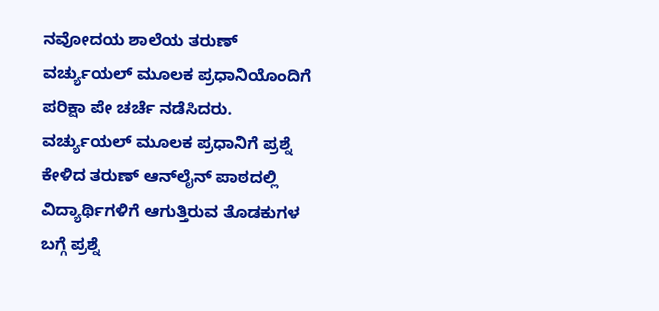ನವೋದಯ ಶಾಲೆಯ ತರುಣ್ ವರ್ಚ್ಯುಯಲ್ ಮೂಲಕ ಪ್ರಧಾನಿಯೊಂದಿಗೆ ಪರಿಕ್ಷಾ ಪೇ ಚರ್ಚೆ ನಡೆಸಿದರು. ವರ್ಚ್ಯುಯಲ್ ಮೂಲಕ ಪ್ರಧಾನಿಗೆ ಪ್ರಶ್ನೆ ಕೇಳಿದ ತರುಣ್ ಆನ್‌ಲೈನ್ ಪಾಠದಲ್ಲಿ ವಿದ್ಯಾರ್ಥಿಗಳಿಗೆ ಆಗುತ್ತಿರುವ ತೊಡಕುಗಳ ಬಗ್ಗೆ ಪ್ರಶ್ನೆ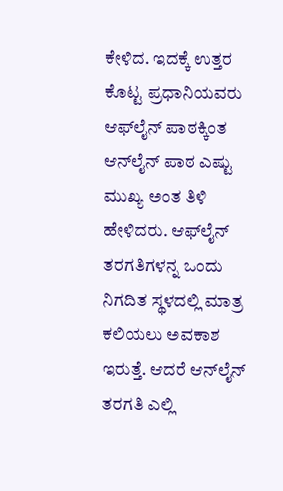ಕೇಳಿದ. ಇದಕ್ಕೆ ಉತ್ತರ ಕೊಟ್ಟ ಪ್ರಧಾನಿಯವರು ಆಫ್‌ಲೈನ್ ಪಾಠಕ್ಕಿಂತ ಆನ್‌ಲೈನ್ ಪಾಠ ಎಷ್ಟು ಮುಖ್ಯ ಅಂತ ತಿಳಿ ಹೇಳಿದರು. ಆಫ್‌ಲೈನ್ ತರಗತಿಗಳನ್ನ ಒಂದು ನಿಗದಿತ ಸ್ಥಳದಲ್ಲಿ ಮಾತ್ರ ಕಲಿಯಲು ಅವಕಾಶ ಇರುತ್ತೆ. ಆದರೆ ಆನ್‌ಲೈನ್ ತರಗತಿ ಎಲ್ಲಿ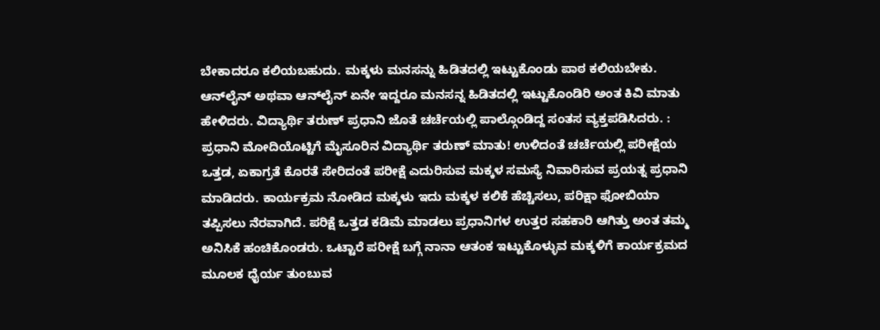ಬೇಕಾದರೂ ಕಲಿಯಬಹುದು. ಮಕ್ಕಳು ಮನಸನ್ನು ಹಿಡಿತದಲ್ಲಿ ಇಟ್ಟುಕೊಂಡು ಪಾಠ ಕಲಿಯಬೇಕು. ಆನ್‌ಲೈನ್ ಅಥವಾ ಆನ್‌ಲೈನ್ ಏನೇ ಇದ್ದರೂ ಮನಸನ್ನ ಹಿಡಿತದಲ್ಲಿ ಇಟ್ಟುಕೊಂಡಿರಿ ಅಂತ ಕಿವಿ ಮಾತು ಹೇಳಿದರು. ವಿದ್ಯಾರ್ಥಿ ತರುಣ್ ಪ್ರಧಾನಿ ಜೊತೆ ಚರ್ಚೆಯಲ್ಲಿ ಪಾಲ್ಗೊಂಡಿದ್ದ ಸಂತಸ ವ್ಯಕ್ತಪಡಿಸಿದರು. : ಪ್ರಧಾನಿ ಮೋದಿಯೊಟ್ಟಿಗೆ ಮೈಸೂರಿನ ವಿದ್ಯಾರ್ಥಿ ತರುಣ್‌ ಮಾತು! ಉಳಿದಂತೆ ಚರ್ಚೆಯಲ್ಲಿ ಪರೀಕ್ಷೆಯ ಒತ್ತಡ, ಏಕಾಗ್ರತೆ ಕೊರತೆ ಸೇರಿದಂತೆ ಪರೀಕ್ಷೆ ಎದುರಿಸುವ ಮಕ್ಕಳ ಸಮಸ್ಯೆ ನಿವಾರಿಸುವ ಪ್ರಯತ್ನ ಪ್ರಧಾನಿ ಮಾಡಿದರು. ಕಾರ್ಯಕ್ರಮ ನೋಡಿದ ಮಕ್ಕಳು ಇದು ಮಕ್ಕಳ ಕಲಿಕೆ ಹೆಚ್ಚಿಸಲು, ಪರಿಕ್ಷಾ ಫೋಬಿಯಾ ತಪ್ಪಿಸಲು ನೆರವಾಗಿದೆ. ಪರಿಕ್ಷೆ ಒತ್ತಡ ಕಡಿಮೆ ಮಾಡಲು ಪ್ರಧಾನಿಗಳ ಉತ್ತರ ಸಹಕಾರಿ ಆಗಿತ್ತು ಅಂತ ತಮ್ಮ ಅನಿಸಿಕೆ ಹಂಚಿಕೊಂಡರು. ಒಟ್ಟಾರೆ ಪರೀಕ್ಷೆ ಬಗ್ಗೆ ನಾನಾ ಆತಂಕ ಇಟ್ಟುಕೊಳ್ಳುವ ಮಕ್ಕಳಿಗೆ ಕಾರ್ಯಕ್ರಮದ ಮೂಲಕ ಧೈರ್ಯ ತುಂಬುವ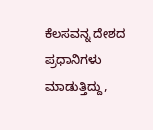ಕೆಲಸವನ್ನ ದೇಶದ ಪ್ರಧಾನಿಗಳು ಮಾಡುತ್ತಿದ್ದು,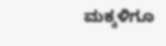ಮಕ್ಕಳಿಗೂ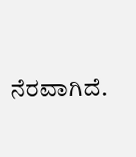ನೆರವಾಗಿದೆ.